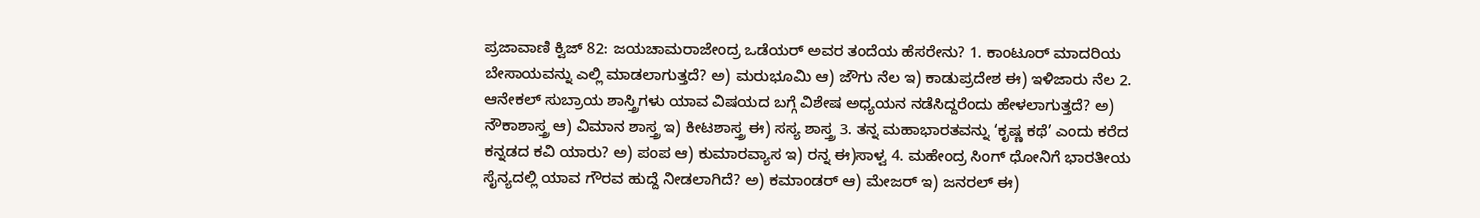ಪ್ರಜಾವಾಣಿ ಕ್ವಿಜ್ 82: ಜಯಚಾಮರಾಜೇಂದ್ರ ಒಡೆಯರ್ ಅವರ ತಂದೆಯ ಹೆಸರೇನು? 1. ಕಾಂಟೂರ್ ಮಾದರಿಯ ಬೇಸಾಯವನ್ನು ಎಲ್ಲಿ ಮಾಡಲಾಗುತ್ತದೆ? ಅ) ಮರುಭೂಮಿ ಆ) ಜೌಗು ನೆಲ ಇ) ಕಾಡುಪ್ರದೇಶ ಈ) ಇಳಿಜಾರು ನೆಲ 2. ಆನೇಕಲ್ ಸುಬ್ರಾಯ ಶಾಸ್ತ್ರಿಗಳು ಯಾವ ವಿಷಯದ ಬಗ್ಗೆ ವಿಶೇಷ ಅಧ್ಯಯನ ನಡೆಸಿದ್ದರೆಂದು ಹೇಳಲಾಗುತ್ತದೆ? ಅ) ನೌಕಾಶಾಸ್ತ್ರ ಆ) ವಿಮಾನ ಶಾಸ್ತ್ರ ಇ) ಕೀಟಶಾಸ್ತ್ರ ಈ) ಸಸ್ಯ ಶಾಸ್ತ್ರ 3. ತನ್ನ ಮಹಾಭಾರತವನ್ನು ‘ಕೃಷ್ಣ ಕಥೆ’ ಎಂದು ಕರೆದ ಕನ್ನಡದ ಕವಿ ಯಾರು? ಅ) ಪಂಪ ಆ) ಕುಮಾರವ್ಯಾಸ ಇ) ರನ್ನ ಈ)ಸಾಳ್ವ 4. ಮಹೇಂದ್ರ ಸಿಂಗ್ ಧೋನಿಗೆ ಭಾರತೀಯ ಸೈನ್ಯದಲ್ಲಿ ಯಾವ ಗೌರವ ಹುದ್ದೆ ನೀಡಲಾಗಿದೆ? ಅ) ಕಮಾಂಡರ್ ಆ) ಮೇಜರ್ ಇ) ಜನರಲ್ ಈ)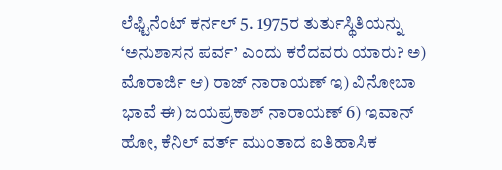ಲೆಫ್ಟಿನೆಂಟ್ ಕರ್ನಲ್ 5. 1975ರ ತುರ್ತುಸ್ಥಿತಿಯನ್ನು ‘ಅನುಶಾಸನ ಪರ್ವ’ ಎಂದು ಕರೆದವರು ಯಾರು? ಅ) ಮೊರಾರ್ಜಿ ಆ) ರಾಜ್ ನಾರಾಯಣ್ ಇ) ವಿನೋಬಾ ಭಾವೆ ಈ) ಜಯಪ್ರಕಾಶ್ ನಾರಾಯಣ್ 6) ಇವಾನ್ ಹೋ, ಕೆನಿಲ್ ವರ್ತ್ ಮುಂತಾದ ಐತಿಹಾಸಿಕ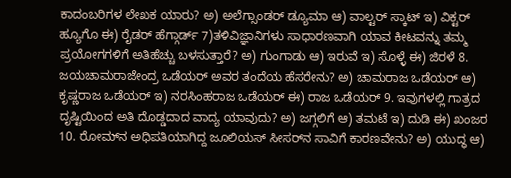ಕಾದಂಬರಿಗಳ ಲೇಖಕ ಯಾರು? ಅ) ಅಲೆಗ್ಸಾಂಡರ್ ಡ್ಯೂಮಾ ಆ) ವಾಲ್ಟರ್ ಸ್ಕಾಟ್ ಇ) ವಿಕ್ಟರ್ ಹ್ಯೂಗೊ ಈ) ರೈಡರ್ ಹೆಗ್ಗಾರ್ಡ್ 7)ತಳಿವಿಜ್ಞಾನಿಗಳು ಸಾಧಾರಣವಾಗಿ ಯಾವ ಕೀಟವನ್ನು ತಮ್ಮ ಪ್ರಯೋಗಗಳಿಗೆ ಅತಿಹೆಚ್ಚು ಬಳಸುತ್ತಾರೆ? ಅ) ಗುಂಗಾಡು ಆ) ಇರುವೆ ಇ) ಸೊಳ್ಳೆ ಈ) ಜಿರಳೆ 8. ಜಯಚಾಮರಾಜೇಂದ್ರ ಒಡೆಯರ್ ಅವರ ತಂದೆಯ ಹೆಸರೇನು? ಅ) ಚಾಮರಾಜ ಒಡೆಯರ್ ಆ) ಕೃಷ್ಣರಾಜ ಒಡೆಯರ್ ಇ) ನರಸಿಂಹರಾಜ ಒಡೆಯರ್ ಈ) ರಾಜ ಒಡೆಯರ್ 9. ಇವುಗಳಲ್ಲಿ ಗಾತ್ರದ ದೃಷ್ಟಿಯಿಂದ ಅತಿ ದೊಡ್ಡದಾದ ವಾದ್ಯ ಯಾವುದು? ಅ) ಜಗ್ಗಲಿಗೆ ಆ) ತಮಟೆ ಇ) ದುಡಿ ಈ) ಖಂಜರ 10. ರೋಮ್‍ನ ಅಧಿಪತಿಯಾಗಿದ್ದ ಜೂಲಿಯಸ್ ಸೀಸರ್‌ನ ಸಾವಿಗೆ ಕಾರಣವೇನು? ಅ) ಯುದ್ಧ ಆ)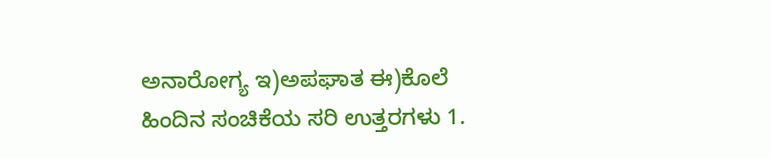ಅನಾರೋಗ್ಯ ಇ)ಅಪಘಾತ ಈ)ಕೊಲೆ ಹಿಂದಿನ ಸಂಚಿಕೆಯ ಸರಿ ಉತ್ತರಗಳು 1.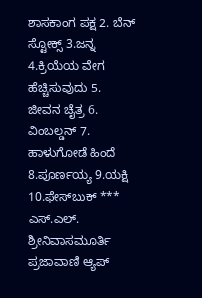ಶಾಸಕಾಂಗ ಪಕ್ಷ 2. ಬೆನ್ ಸ್ಟೋಕ್ಸ್ 3.ಜನ್ನ 4.ಕ್ರಿಯೆಯ ವೇಗ ಹೆಚ್ಚಿಸುವುದು 5. ಜೀವನ ಚೈತ್ರ 6. ವಿಂಬಲ್ಡನ್ 7. ಹಾಳುಗೋಡೆ ಹಿಂದೆ 8.ಪೂರ್ಣಯ್ಯ 9.ಯಕ್ಷಿ 10.ಫೇಸ್‌ಬುಕ್ *** ಎಸ್‌.ಎಲ್. ಶ್ರೀನಿವಾಸಮೂರ್ತಿ ಪ್ರಜಾವಾಣಿ ಆ್ಯಪ್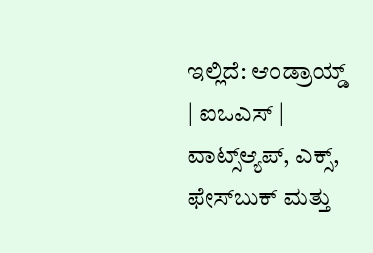ಇಲ್ಲಿದೆ: ಆಂಡ್ರಾಯ್ಡ್ | ಐಒಎಸ್ | ವಾಟ್ಸ್ಆ್ಯಪ್, ಎಕ್ಸ್, ಫೇಸ್‌ಬುಕ್ ಮತ್ತು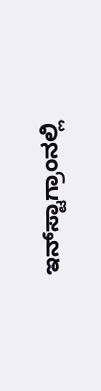ಇನ್‌ಸ್ಟಾಗ್ರಾಂನಲ್ಲಿ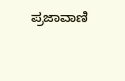ಪ್ರಜಾವಾಣಿ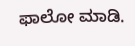ಫಾಲೋ ಮಾಡಿ.